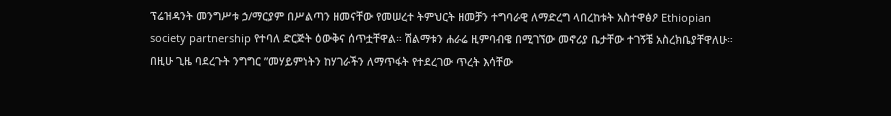ፕሬዝዳንት መንግሥቱ ኃ/ማርያም በሥልጣን ዘመናቸው የመሠረተ ትምህርት ዘመቻን ተግባራዊ ለማድረግ ላበረከቱት አስተዋፅዖ Ethiopian society partnership የተባለ ድርጅት ዕውቅና ሰጥቷቸዋል። ሽልማቱን ሐራሬ ዚምባብዌ በሚገኘው መኖሪያ ቤታቸው ተገኝቼ አስረክቤያቸዋለሁ።
በዚሁ ጊዜ ባደረጉት ንግግር ”መሃይምነትን ከሃገራችን ለማጥፋት የተደረገው ጥረት እሳቸው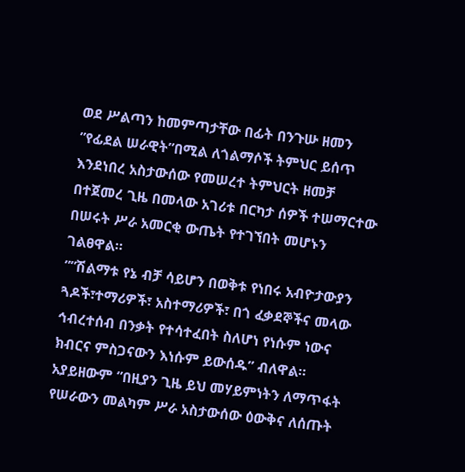ወደ ሥልጣን ከመምጣታቸው በፊት በንጉሡ ዘመን ”የፊደል ሠራዊት”በሚል ለጎልማሶች ትምህር ይሰጥ እንደነበረ አስታውሰው የመሠረተ ትምህርት ዘመቻ በተጀመረ ጊዜ በመላው አገሪቱ በርካታ ሰዎች ተሠማርተው በሠሩት ሥራ አመርቂ ውጤት የተገኘበት መሆኑን ገልፀዋል።
””ሽልማቱ የኔ ብቻ ሳይሆን በወቅቱ የነበሩ አብዮታውያን ጓዶች፣ተማሪዎች፣ አስተማሪዎች፣ በጎ ፈቃደኞችና መላው ኅብረተሰብ በንቃት የተሳተፈበት ስለሆነ የነሱም ነውና ክብርና ምስጋናውን እነሱም ይውሰዱ” ብለዋል። አያይዘውም ”በዚያን ጊዜ ይህ መሃይምነትን ለማጥፋት የሠራውን መልካም ሥራ አስታውሰው ዕውቅና ለሰጡት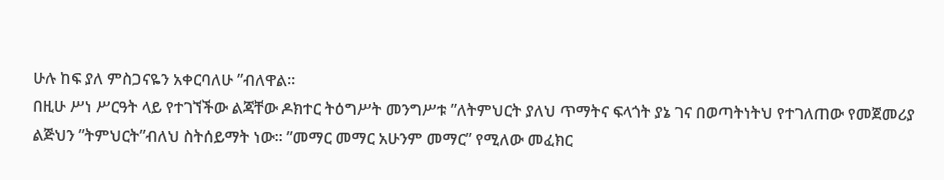ሁሉ ከፍ ያለ ምስጋናዬን አቀርባለሁ ”ብለዋል።
በዚሁ ሥነ ሥርዓት ላይ የተገኘችው ልጃቸው ዶክተር ትዕግሥት መንግሥቱ ”ለትምህርት ያለህ ጥማትና ፍላጎት ያኔ ገና በወጣትነትህ የተገለጠው የመጀመሪያ ልጅህን ”ትምህርት”ብለህ ስትሰይማት ነው። ”መማር መማር አሁንም መማር” የሚለው መፈክር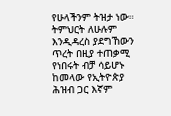የሁላችንም ትዝታ ነው። ትምህርት ለሁሉም እንዲዳረስ ያደግኸውን ጥረት በዚያ ተጠቃሚ የነበሩት ብቻ ሳይሆኑ ከመላው የኢትዮጵያ ሕዝብ ጋር እኛም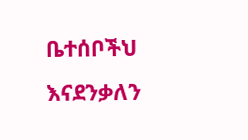ቤተሰቦችህ እናደንቃለን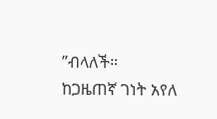”ብላለች።
ከጋዜጠኛ ገነት አየለ